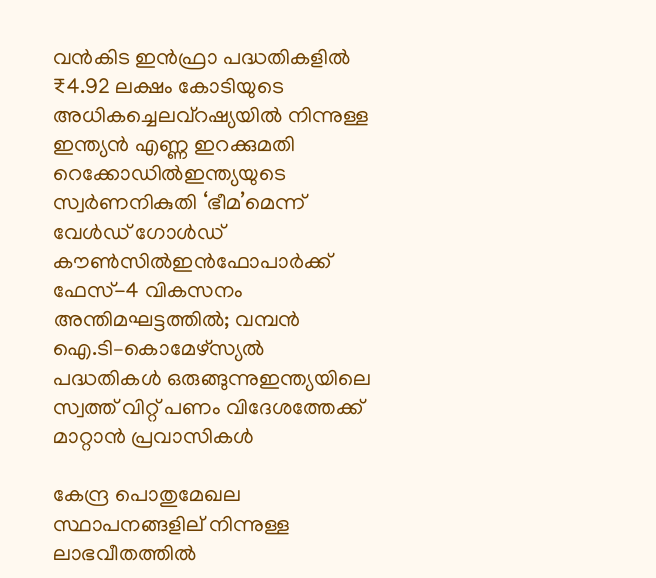വൻകിട ഇൻഫ്രാ പദ്ധതികളിൽ ₹4.92 ലക്ഷം കോടിയുടെ അധികച്ചെലവ്റഷ്യയില്‍ നിന്നുള്ള ഇന്ത്യൻ എണ്ണ ഇറക്കുമതി റെക്കോഡില്‍ഇന്ത്യയുടെ സ്വർണനികുതി ‘ഭീമ’മെന്ന് വേൾഡ് ഗോൾഡ് കൗൺസിൽഇൻഫോപാർക്ക് ഫേസ്-4 വികസനം അന്തിമഘട്ടത്തിൽ; വമ്പൻ ഐ.ടി–കൊമേഴ്സ്യൽ പദ്ധതികൾ ഒരുങ്ങുന്നുഇന്ത്യയിലെ സ്വത്ത് വിറ്റ് പണം വിദേശത്തേക്ക് മാറ്റാന്‍ പ്രവാസികള്‍

കേന്ദ്ര പൊതുമേഖല സ്ഥാപനങ്ങളില് നിന്നുള്ള ലാഭവീതത്തിൽ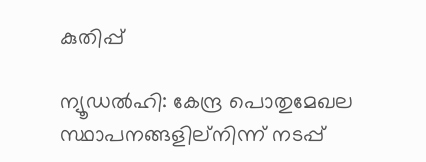കുതിപ്പ്

ന്യൂഡൽഹി: കേന്ദ്ര പൊതുമേഖല സ്ഥാപനങ്ങളില്നിന്ന് നടപ്പ്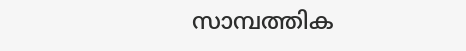സാമ്പത്തിക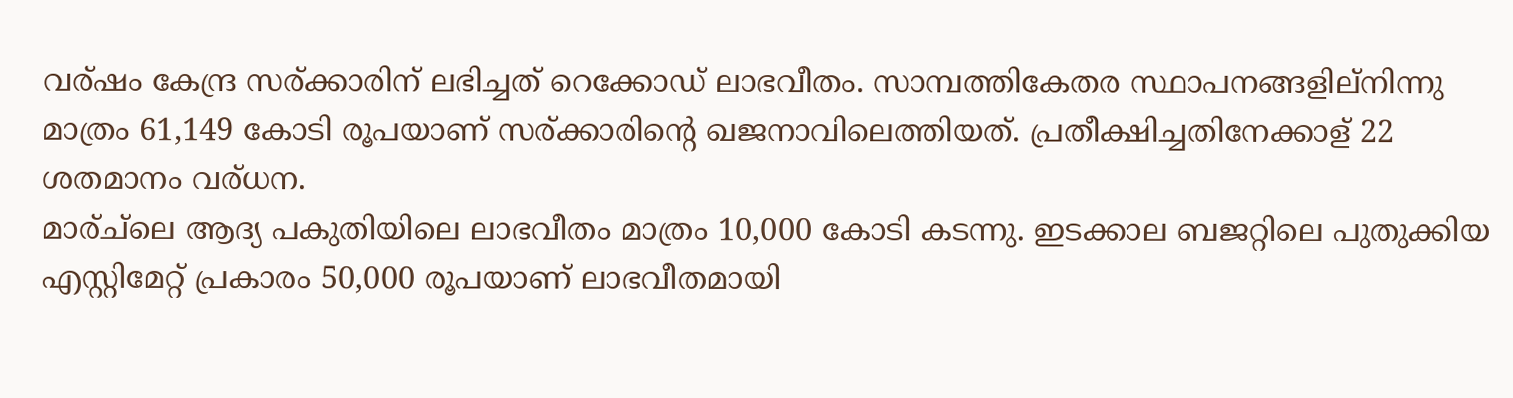വര്ഷം കേന്ദ്ര സര്ക്കാരിന് ലഭിച്ചത് റെക്കോഡ് ലാഭവീതം. സാമ്പത്തികേതര സ്ഥാപനങ്ങളില്നിന്നു മാത്രം 61,149 കോടി രൂപയാണ് സര്ക്കാരിന്റെ ഖജനാവിലെത്തിയത്. പ്രതീക്ഷിച്ചതിനേക്കാള് 22 ശതമാനം വര്ധന.
മാര്ച്ലെ ആദ്യ പകുതിയിലെ ലാഭവീതം മാത്രം 10,000 കോടി കടന്നു. ഇടക്കാല ബജറ്റിലെ പുതുക്കിയ എസ്റ്റിമേറ്റ് പ്രകാരം 50,000 രൂപയാണ് ലാഭവീതമായി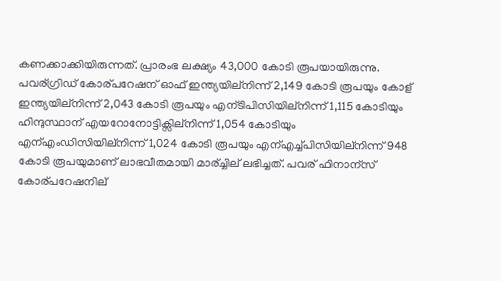കണക്കാക്കിയിരുന്നത്. പ്രാരംഭ ലക്ഷ്യം 43,000 കോടി രൂപയായിരുന്നു.
പവര്ഗ്രിഡ് കോര്പറേഷന് ഓഫ് ഇന്ത്യയില്നിന്ന് 2,149 കോടി രൂപയും കോള് ഇന്ത്യയില്നിന്ന് 2,043 കോടി രൂപയും എന്ടിപിസിയില്നിന്ന് 1,115 കോടിയും ഹിന്ദുസ്ഥാന് എയറോനോട്ടിക്സില്നിന്ന് 1,054 കോടിയും എന്എംഡിസിയില്നിന്ന് 1,024 കോടി രൂപയും എന്എച്ച്പിസിയില്നിന്ന് 948 കോടി രൂപയുമാണ് ലാഭവീതമായി മാര്ച്ചില് ലഭിച്ചത്. പവര് ഫിനാന്സ് കോര്പറേഷനില്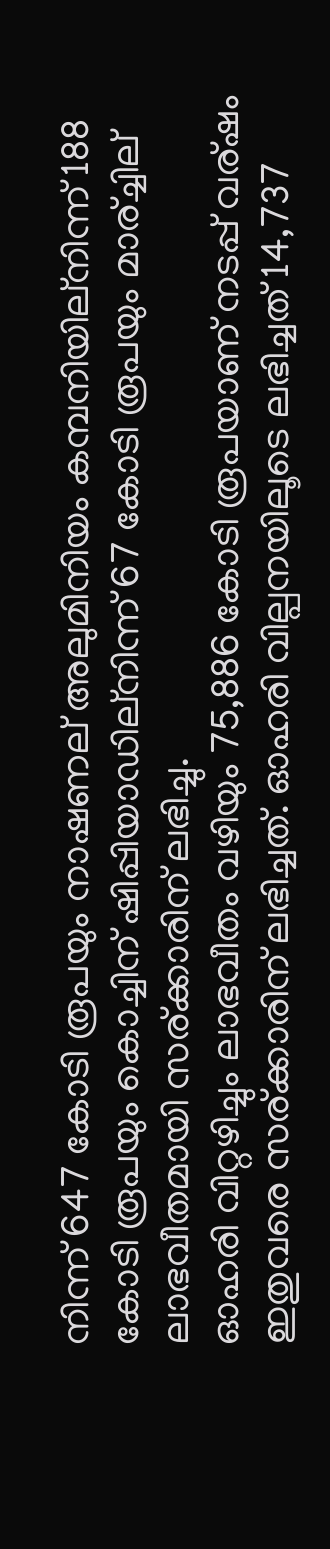നിന്ന് 647 കോടി രൂപയും നാഷണല് അലുമിനിയം കമ്പനിയില്നിന്ന് 188 കോടി രൂപയും കൊച്ചിന് ഷിപ്പിയാഡില്നിന്ന് 67 കോടി രൂപയും മാര്ച്ചില് ലാഭവീതമായി സര്ക്കാരിന് ലഭിച്ചു.
ഓഹരി വിറ്റഴിച്ചും ലാഭവീതം വഴിയും 75,886 കോടി രൂപയാണ് നടപ്പ് വര്ഷം ഇതുവരെ സര്ക്കാരിന് ലഭിച്ചത്. ഓഹരി വില്പനയിലൂടെ ലഭിച്ചത് 14,737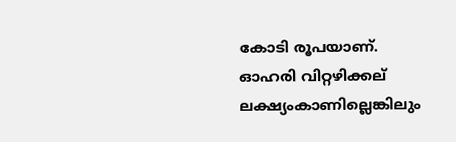കോടി രൂപയാണ്. ഓഹരി വിറ്റഴിക്കല് ലക്ഷ്യംകാണില്ലെങ്കിലും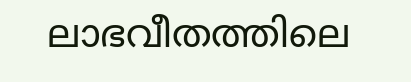ലാഭവീതത്തിലെ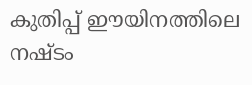കുതിപ്പ് ഈയിനത്തിലെ നഷ്ടം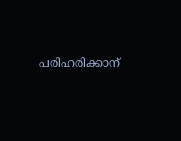പരിഹരിക്കാന്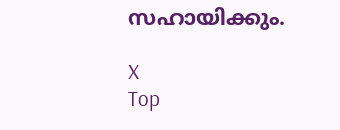സഹായിക്കും.

X
Top